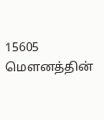15605 மௌனத்தின்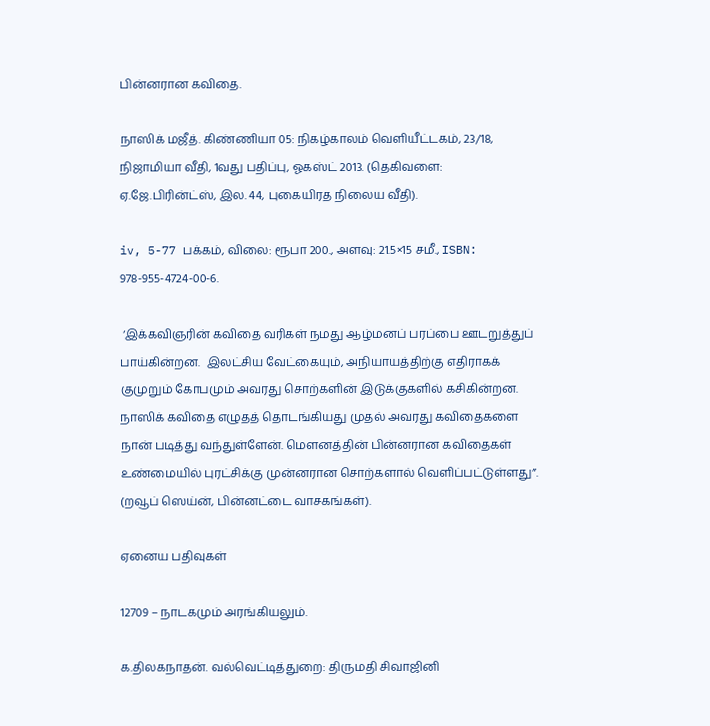பின்னரான கவிதை.

நாஸிக் மஜீத். கிண்ணியா 05: நிகழ்காலம் வெளியீட்டகம், 23/18, நிஜாமியா வீதி, 1வது பதிப்பு, ஓகஸ்ட் 2013. (தெகிவளை: ஏ.ஜே.பிரின்ட்ஸ், இல. 44, புகையிரத நிலைய வீதி).

iv, 5-77 பக்கம், விலை: ரூபா 200., அளவு: 21.5×15 சமீ., ISBN: 978-955-4724-00-6.

 ‘இக்கவிஞரின் கவிதை வரிகள் நமது ஆழ்மனப் பரப்பை ஊடறுத்துப் பாய்கின்றன.  இலட்சிய வேட்கையும், அநியாயத்திற்கு எதிராகக் குமுறும் கோபமும் அவரது சொற்களின் இடுக்குகளில் கசிகின்றன. நாஸிக் கவிதை எழுதத் தொடங்கியது முதல் அவரது கவிதைகளை நான் படித்து வந்துள்ளேன். மௌனத்தின் பின்னரான கவிதைகள் உண்மையில் புரட்சிக்கு முன்னரான சொற்களால் வெளிப்பட்டுள்ளது”. (றவூப் ஸெய்ன், பின்னட்டை வாசகங்கள்).

ஏனைய பதிவுகள்

12709 – நாடகமும் அரங்கியலும்.

க.திலகநாதன். வல்வெட்டித்துறை: திருமதி சிவாஜினி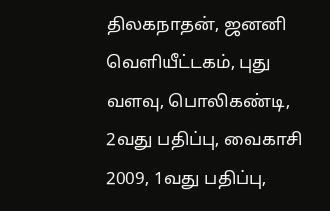திலகநாதன், ஜனனி வெளியீட்டகம், புது வளவு, பொலிகண்டி, 2வது பதிப்பு, வைகாசி 2009, 1வது பதிப்பு,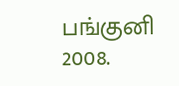பங்குனி 2008.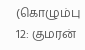(கொழும்பு 12: குமரன்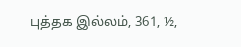புத்தக இல்லம், 361, ½,